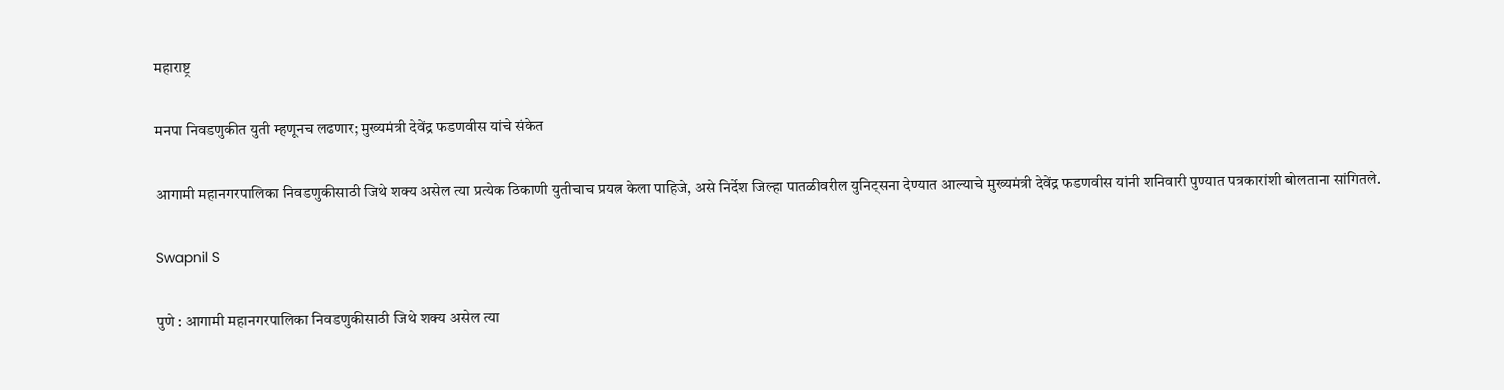महाराष्ट्र

मनपा निवडणुकीत युती म्हणूनच लढणार; मुख्यमंत्री देवेंद्र फडणवीस यांचे संकेत

आगामी महानगरपालिका निवडणुकीसाठी जिथे शक्य असेल त्या प्रत्येक ठिकाणी युतीचाच प्रयत्न केला पाहिजे, असे निर्देश जिल्हा पातळीवरील युनिट्सना देण्यात आल्याचे मुख्यमंत्री देवेंद्र फडणवीस यांनी शनिवारी पुण्यात पत्रकारांशी बोलताना सांगितले.

Swapnil S

पुणे : आगामी महानगरपालिका निवडणुकीसाठी जिथे शक्य असेल त्या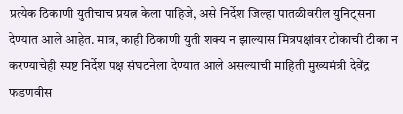प्रत्येक ठिकाणी युतीचाच प्रयत्न केला पाहिजे, असे निर्देश जिल्हा पातळीवरील युनिट्सना देण्यात आले आहेत. मात्र, काही ठिकाणी युती शक्य न झाल्यास मित्रपक्षांवर टोकाची टीका न करण्याचेही स्पष्ट निर्देश पक्ष संघटनेला देण्यात आले असल्याची माहिती मुख्यमंत्री देवेंद्र फडणवीस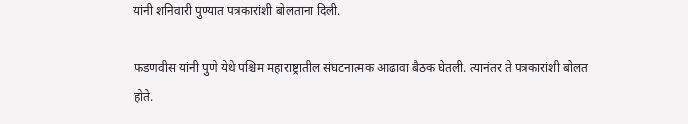यांनी शनिवारी पुण्यात पत्रकारांशी बोलताना दिली.

फडणवीस यांनी पुणे येथे पश्चिम महाराष्ट्रातील संघटनात्मक आढावा बैठक घेतली. त्यानंतर ते पत्रकारांशी बोलत होते.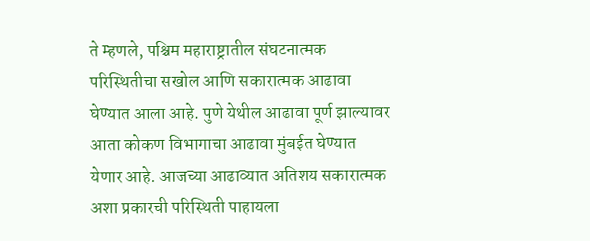ते म्हणले, पश्चिम महाराष्ट्रातील संघटनात्मक परिस्थितीचा सखोल आणि सकारात्मक आढावा घेण्यात आला आहे. पुणे येथील आढावा पूर्ण झाल्यावर आता कोकण विभागाचा आढावा मुंबईत घेण्यात येणार आहे. आजच्या आढाव्यात अतिशय सकारात्मक अशा प्रकारची परिस्थिती पाहायला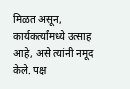मिळत असून, कार्यकर्त्यांमध्ये उत्साह आहे, असे त्यांनी नमूद केले. पक्ष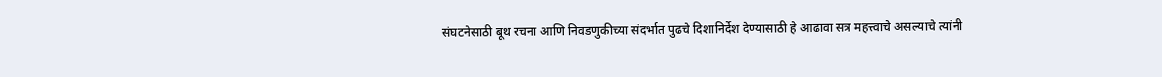संघटनेसाठी बूथ रचना आणि निवडणुकीच्या संदर्भात पुढचे दिशानिर्देश देण्यासाठी हे आढावा सत्र महत्त्वाचे असल्याचे त्यांनी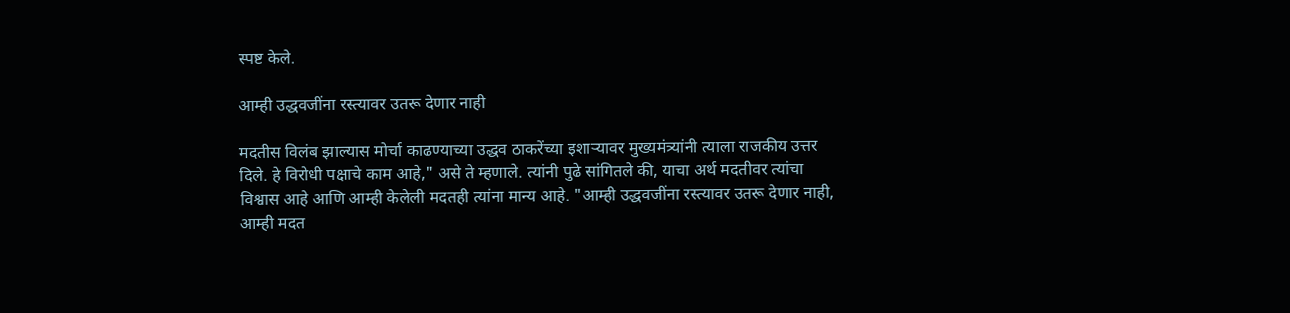स्पष्ट केले.

आम्ही उद्धवजींना रस्त्यावर उतरू देणार नाही

मदतीस विलंब झाल्यास मोर्चा काढण्याच्या उद्धव ठाकरेंच्या इशाऱ्यावर मुख्यमंत्र्यांनी त्याला राजकीय उत्तर दिले. हे विरोधी पक्षाचे काम आहे," असे ते म्हणाले. त्यांनी पुढे सांगितले की, याचा अर्थ मदतीवर त्यांचा विश्वास आहे आणि आम्ही केलेली मदतही त्यांना मान्य आहे. "आम्ही उद्धवजींना रस्त्यावर उतरू देणार नाही, आम्ही मदत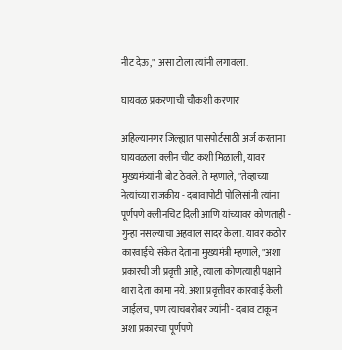नीट देऊ," असा टोला त्यांनी लगावला.

घायवळ प्रकरणाची चौकशी करणार

अहिल्यानगर जिल्ह्यात पासपोर्टसाठी अर्ज करताना घायवळला क्लीन चीट कशी मिळाली, यावर मुख्यमंत्र्यांनी बोट ठेवले. ते म्हणाले, "तेव्हाच्या नेत्यांच्या राजकीय - दबावापोटी पोलिसांनी त्यांना पूर्णपणे क्लीनचिट दिली आणि यांच्यावर कोणताही - गुन्हा नसल्याचा अहवाल सादर केला. यावर कठोर कारवाईचे संकेत देताना मुख्यमंत्री म्हणाले, "अशा प्रकारची जी प्रवृत्ती आहे, त्याला कोणत्याही पक्षाने थारा देता कामा नये. अशा प्रवृत्तीवर कारवाई केली जाईलच, पण त्याचबरोबर ज्यांनी - दबाव टाकून अशा प्रकारचा पूर्णपणे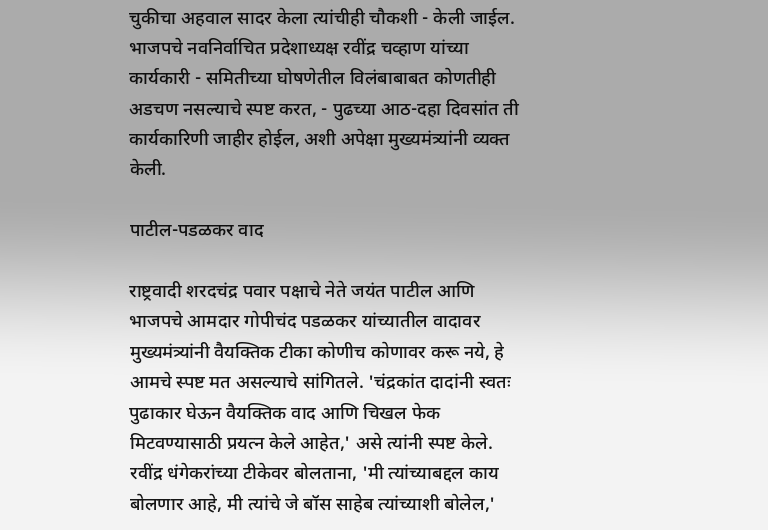चुकीचा अहवाल सादर केला त्यांचीही चौकशी - केली जाईल. भाजपचे नवनिर्वाचित प्रदेशाध्यक्ष रवींद्र चव्हाण यांच्या कार्यकारी - समितीच्या घोषणेतील विलंबाबाबत कोणतीही अडचण नसल्याचे स्पष्ट करत, - पुढच्या आठ-दहा दिवसांत ती कार्यकारिणी जाहीर होईल, अशी अपेक्षा मुख्यमंत्र्यांनी व्यक्त केली.

पाटील-पडळकर वाद

राष्ट्रवादी शरदचंद्र पवार पक्षाचे नेते जयंत पाटील आणि भाजपचे आमदार गोपीचंद पडळकर यांच्यातील वादावर मुख्यमंत्र्यांनी वैयक्तिक टीका कोणीच कोणावर करू नये, हे आमचे स्पष्ट मत असल्याचे सांगितले. 'चंद्रकांत दादांनी स्वतः पुढाकार घेऊन वैयक्तिक वाद आणि चिखल फेक मिटवण्यासाठी प्रयत्न केले आहेत,' असे त्यांनी स्पष्ट केले. रवींद्र धंगेकरांच्या टीकेवर बोलताना, 'मी त्यांच्याबद्दल काय बोलणार आहे, मी त्यांचे जे बॉस साहेब त्यांच्याशी बोलेल,'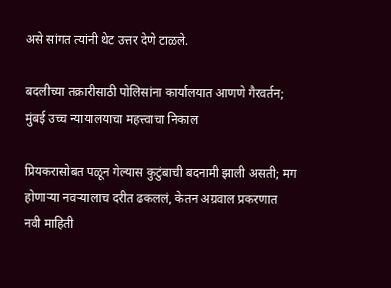असे सांगत त्यांनी थेट उत्तर देणे टाळले.

बदलीच्या तक्रारीसाठी पोलिसांना कार्यालयात आणणे गैरवर्तन; मुंबई उच्च न्यायालयाचा महत्त्वाचा निकाल

प्रियकरासोबत पळून गेल्यास कुटुंबाची बदनामी झाली असती; मग होणाऱ्या नवऱ्यालाच दरीत ढकललं, केतन अग्रवाल प्रकरणात नवी माहिती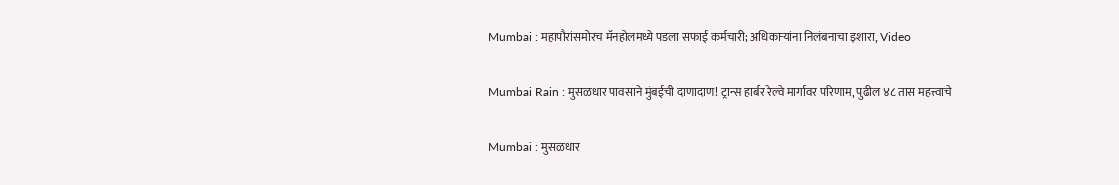Mumbai : महापौरांसमोरच मॅनहोलमध्ये पडला सफाई कर्मचारी; अधिकाऱ्यांना निलंबनाचा इशारा, Video

Mumbai Rain : मुसळधार पावसाने मुंबईची दाणादाण! ट्रान्स हार्बर रेल्वे मार्गावर परिणाम, पुढील ४८ तास महत्त्वाचे

Mumbai : मुसळधार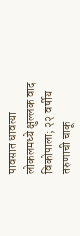पावसात धावत्या लोकलमध्ये क्षुल्लक वाद विकोपाला; २२ वर्षीय तरुणाची चाकू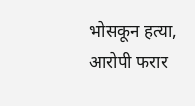भोसकून हत्या, आरोपी फरार